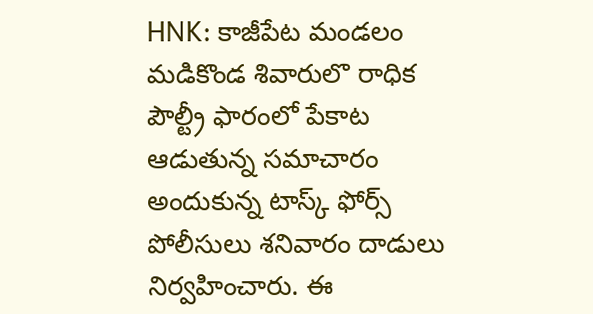HNK: కాజీపేట మండలం మడికొండ శివారులొ రాధిక పౌల్ట్రీ ఫారంలో పేకాట ఆడుతున్న సమాచారం అందుకున్న టాస్క్ ఫోర్స్ పోలీసులు శనివారం దాడులు నిర్వహించారు. ఈ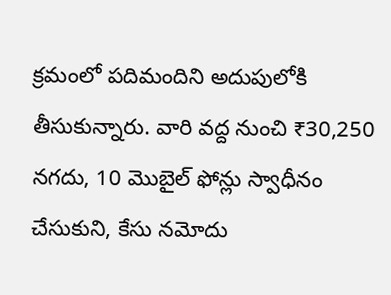క్రమంలో పదిమందిని అదుపులోకి తీసుకున్నారు. వారి వద్ద నుంచి ₹30,250 నగదు, 10 మొబైల్ ఫోన్లు స్వాధీనం చేసుకుని, కేసు నమోదు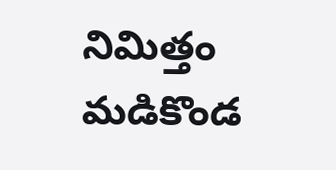నిమిత్తం మడికొండ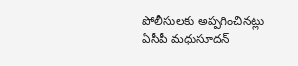పోలీసులకు అప్పగించినట్లు ఏసీపీ మధుసూదన్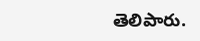తెలిపారు.